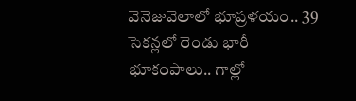వెనెజువెలాలో భూప్రళయం.. 39 సెకన్లలో రెండు భారీ భూకంపాలు.. గాల్లో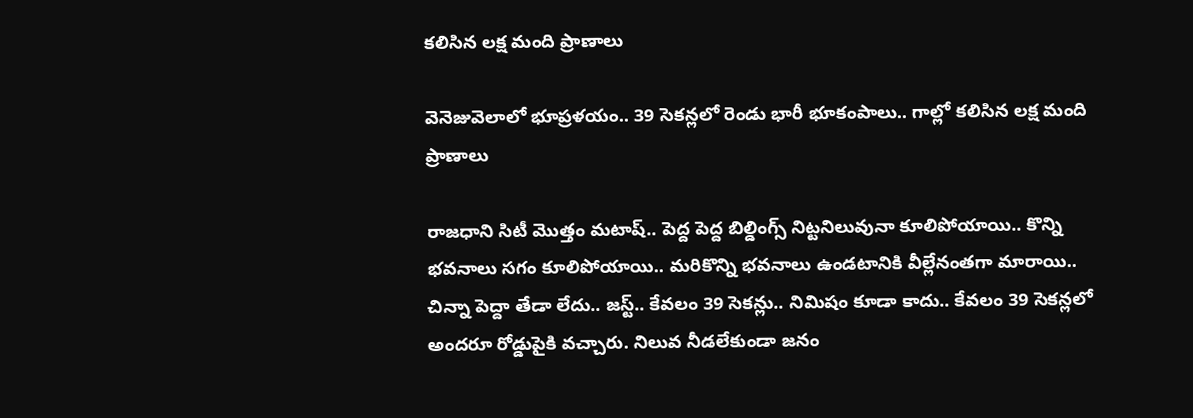కలిసిన లక్ష మంది ప్రాణాలు

వెనెజువెలాలో భూప్రళయం.. 39 సెకన్లలో రెండు భారీ భూకంపాలు.. గాల్లో కలిసిన లక్ష మంది ప్రాణాలు

రాజధాని సిటీ మొత్తం మటాష్.. పెద్ద పెద్ద బిల్డింగ్స్ నిట్టనిలువునా కూలిపోయాయి.. కొన్ని భవనాలు సగం కూలిపోయాయి.. మరికొన్ని భవనాలు ఉండటానికి వీల్లేనంతగా మారాయి.. చిన్నా పెద్దా తేడా లేదు.. జస్ట్.. కేవలం 39 సెకన్లు.. నిమిషం కూడా కాదు.. కేవలం 39 సెకన్లలో అందరూ రోడ్డుపైకి వచ్చారు. నిలువ నీడలేకుండా జనం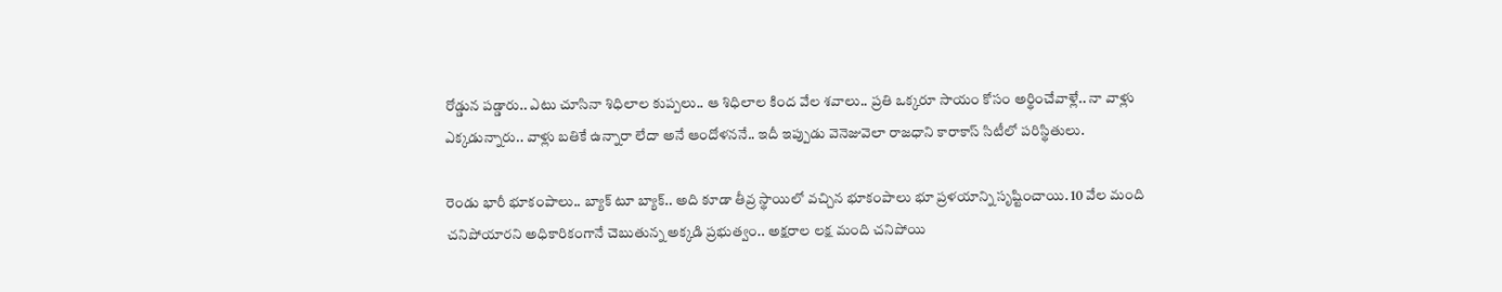రోడ్డున పడ్డారు.. ఎటు చూసినా శిధిలాల కుప్పలు.. ఆ శిధిలాల కింద వేల శవాలు.. ప్రతి ఒక్కరూ సాయం కోసం అర్థించేవాళ్లే.. నా వాళ్లు ఎక్కడున్నారు.. వాళ్లు బతికే ఉన్నారా లేదా అనే ఆందోళననే.. ఇదీ ఇప్పుడు వెనెజువెలా రాజధాని కారాకాస్ సిటీలో పరిస్థితులు.

రెండు భారీ భూకంపాలు.. బ్యాక్ టూ బ్యాక్.. అది కూడా తీవ్ర స్థాయిలో వచ్చిన భూకంపాలు భూ ప్రళయాన్ని సృష్టించాయి. 10 వేల మంది చనిపోయారని అధికారికంగానే చెబుతున్న అక్కడి ప్రభుత్వం.. అక్షరాల లక్ష మంది చనిపోయి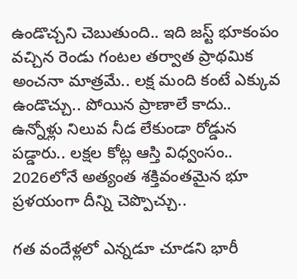ఉండొచ్చని చెబుతుంది.. ఇది జస్ట్ భూకంపం వచ్చిన రెండు గంటల తర్వాత ప్రాథమిక అంచనా మాత్రమే.. లక్ష మంది కంటే ఎక్కువ ఉండొచ్చు.. పోయిన ప్రాణాలే కాదు.. ఉన్నోళ్లు నిలువ నీడ లేకుండా రోడ్డున పడ్డారు.. లక్షల కోట్ల ఆస్తి విధ్వంసం.. 2026లోనే అత్యంత శక్తివంతమైన భూ ప్రళయంగా దీన్ని చెప్పొచ్చు..

గత వందేళ్లలో ఎన్నడూ చూడని భారీ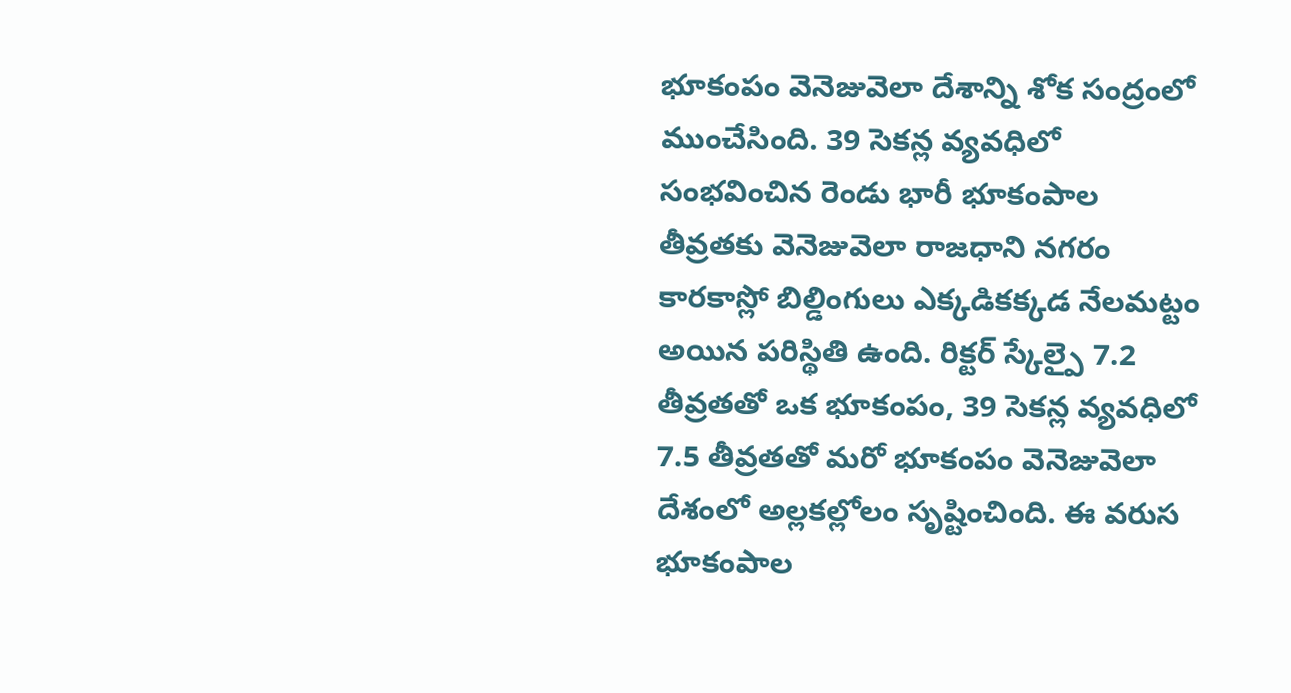భూకంపం వెనెజువెలా దేశాన్ని శోక సంద్రంలో ముంచేసింది. 39 సెకన్ల వ్యవధిలో సంభవించిన రెండు భారీ భూకంపాల తీవ్రతకు వెనెజువెలా రాజధాని నగరం కారకాస్లో బిల్డింగులు ఎక్కడికక్కడ నేలమట్టం అయిన పరిస్థితి ఉంది. రిక్టర్ స్కేల్పై 7.2 తీవ్రతతో ఒక భూకంపం, 39 సెకన్ల వ్యవధిలో 7.5 తీవ్రతతో మరో భూకంపం వెనెజువెలా దేశంలో అల్లకల్లోలం సృష్టించింది. ఈ వరుస భూకంపాల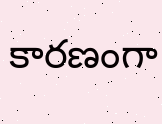కారణంగా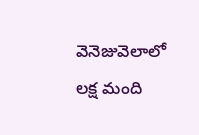వెనెజువెలాలో లక్ష మంది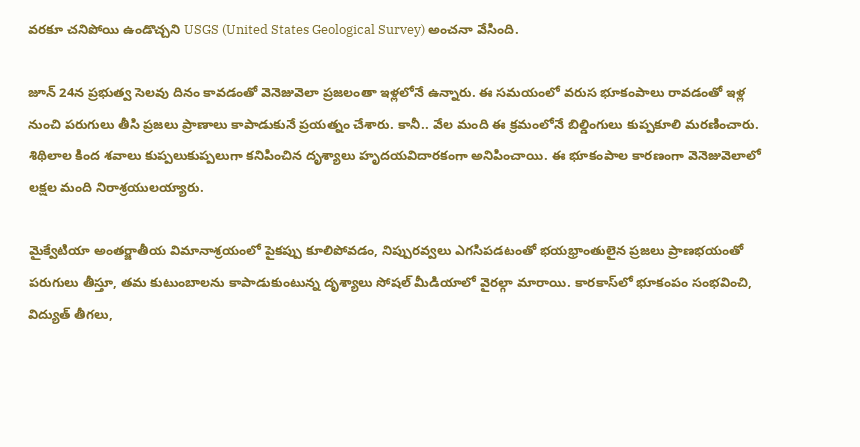వరకూ చనిపోయి ఉండొచ్చని USGS (United States Geological Survey) అంచనా వేసింది.

జూన్ 24న ప్రభుత్వ సెలవు దినం కావడంతో వెనెజువెలా ప్రజలంతా ఇళ్లలోనే ఉన్నారు. ఈ సమయంలో వరుస భూకంపాలు రావడంతో ఇళ్ల నుంచి పరుగులు తీసి ప్రజలు ప్రాణాలు కాపాడుకునే ప్రయత్నం చేశారు. కానీ.. వేల మంది ఈ క్రమంలోనే బిల్డింగులు కుప్పకూలి మరణించారు. శిథిలాల కింద శవాలు కుప్పలుకుప్పలుగా కనిపించిన దృశ్యాలు హృదయవిదారకంగా అనిపించాయి. ఈ భూకంపాల కారణంగా వెనెజువెలాలో లక్షల మంది నిరాశ్రయులయ్యారు.

మైక్వేటియా అంతర్జాతీయ విమానాశ్రయంలో పైకప్పు కూలిపోవడం, నిప్పురవ్వలు ఎగసిపడటంతో భయభ్రాంతులైన ప్రజలు ప్రాణభయంతో పరుగులు తీస్తూ, తమ కుటుంబాలను కాపాడుకుంటున్న దృశ్యాలు సోషల్ మీడియాలో వైరల్గా మారాయి. కారకాస్‌లో భూకంపం సంభవించి, విద్యుత్ తీగలు,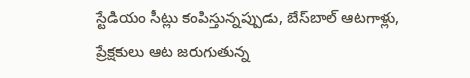స్టేడియం సీట్లు కంపిస్తున్నప్పుడు, బేస్‌బాల్ ఆటగాళ్లు, ప్రేక్షకులు ఆట జరుగుతున్న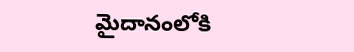మైదానంలోకి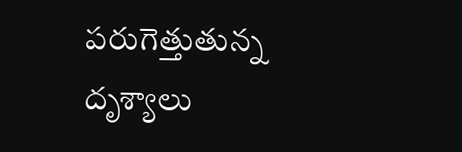పరుగెత్తుతున్న దృశ్యాలు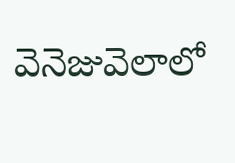వెనెజువెలాలో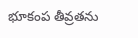భూకంప తీవ్రతను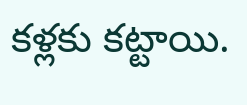కళ్లకు కట్టాయి.